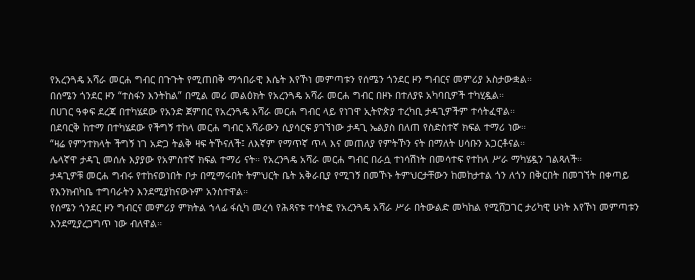የአረንጓዴ አሻራ መርሐ ግብር በጉጉት የሚጠበቅ ማኅበራዊ እሴት እየኾነ መምጣቱን የሰሜን ጎንደር ዞን ግብርና መምሪያ አስታውቋል።
በሰሜን ጎንደር ዞን “ተስፋን እንትከል” በሚል መሪ መልዕክት የአረንጓዴ አሻራ መርሐ ግብር በዞኑ በተለያዩ አካባቢዎች ተካሂዷል።
በሀገር ዓቀፍ ደረጃ በተካሄደው የአንድ ጀምበር የአረንጓዴ አሻራ መርሐ ግብር ላይ የነገዋ ኢትዮጵያ ተረካቢ ታዳጊዎችም ተሳትፈዋል።
በደባርቅ ከተማ በተካሄደው የችግኝ ተከላ መርሐ ግብር አሻራውን ሲያሳርፍ ያገኘነው ታዳጊ ኤልያስ በለጠ የስድስተኛ ክፍል ተማሪ ነው።
“ዛሬ የምንተክላት ችግኝ ነገ አድጋ ትልቅ ዛፍ ትኾናለች፤ ለእኛም የማጥኛ ጥላ እና መጠለያ የምትኾን ናት በማለት ሀሳቡን አጋርቶናል።
ሌላኛዋ ታዳጊ መሰሉ እያያው የአምስተኛ ክፍል ተማሪ ናት። የአረንጓዴ አሻራ መርሐ ግብር በራሷ ተነሳሽነት በመሳተፍ የተከላ ሥራ ማካሄዷን ገልጻለች።
ታዳጊዎቹ መርሐ ግብሩ የተከናወነበት ቦታ በሚማሩበት ትምህርት ቤት አቅራቢያ የሚገኝ በመኾኑ ትምህርታቸውን ከመከታተል ጎን ለጎን በቅርበት በመገኘት በቀጣይ የእንክብካቤ ተግባራትን እንደሚያከናውኑም አንስተዋል።
የሰሜን ጎንደር ዞን ግብርና መምሪያ ምክትል ኀላፊ ፋሲካ መረሳ የሕጻናቱ ተሳትፎ የአረንጓዴ አሻራ ሥራ በትውልድ መካከል የሚሸጋገር ታሪካዊ ሁነት እየኾነ መምጣቱን እንደሚያረጋግጥ ነው ብለዋል።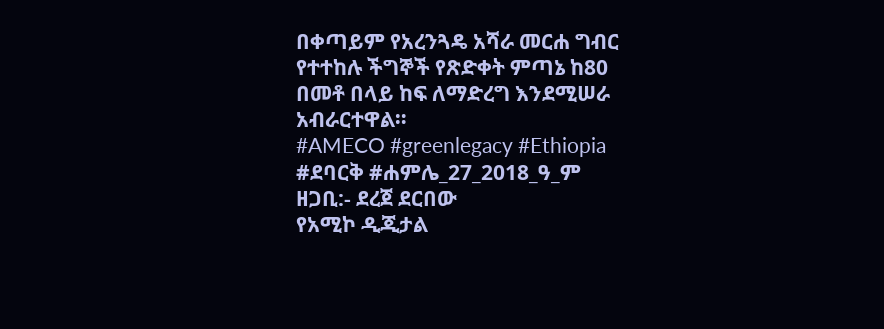በቀጣይም የአረንጓዴ አሻራ መርሐ ግብር የተተከሉ ችግኞች የጽድቀት ምጣኔ ከ80 በመቶ በላይ ከፍ ለማድረግ እንደሚሠራ አብራርተዋል።
#AMECO #greenlegacy #Ethiopia
#ደባርቅ #ሐምሌ_27_2018_ዓ_ም
ዘጋቢ:- ደረጀ ደርበው
የአሚኮ ዲጂታል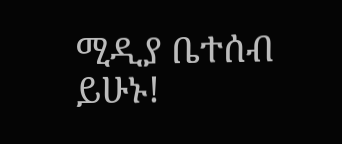ሚዲያ ቤተሰብ ይሁኑ!